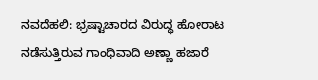ನವದೆಹಲಿ: ಭ್ರಷ್ಟಾಚಾರದ ವಿರುದ್ಧ ಹೋರಾಟ ನಡೆಸುತ್ತಿರುವ ಗಾಂಧಿವಾದಿ ಅಣ್ಣಾ ಹಜಾರೆ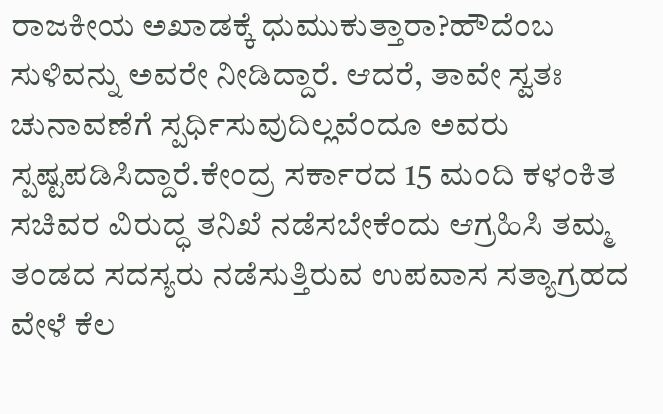ರಾಜಕೀಯ ಅಖಾಡಕ್ಕೆ ಧುಮುಕುತ್ತಾರಾ?ಹೌದೆಂಬ ಸುಳಿವನ್ನು ಅವರೇ ನೀಡಿದ್ದಾರೆ. ಆದರೆ, ತಾವೇ ಸ್ವತಃ ಚುನಾವಣೆಗೆ ಸ್ಪರ್ಧಿಸುವುದಿಲ್ಲವೆಂದೂ ಅವರು ಸ್ಪಷ್ಟಪಡಿಸಿದ್ದಾರೆ.ಕೇಂದ್ರ ಸರ್ಕಾರದ 15 ಮಂದಿ ಕಳಂಕಿತ ಸಚಿವರ ವಿರುದ್ಧ ತನಿಖೆ ನಡೆಸಬೇಕೆಂದು ಆಗ್ರಹಿಸಿ ತಮ್ಮ ತಂಡದ ಸದಸ್ಯರು ನಡೆಸುತ್ತಿರುವ ಉಪವಾಸ ಸತ್ಯಾಗ್ರಹದ ವೇಳೆ ಕೆಲ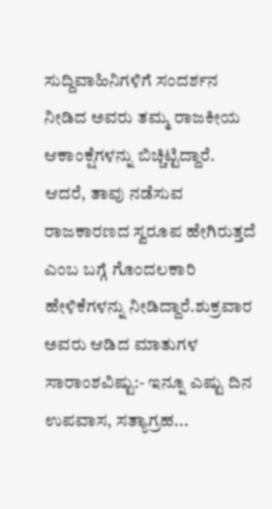ಸುದ್ದಿವಾಹಿನಿಗಳಿಗೆ ಸಂದರ್ಶನ ನೀಡಿದ ಅವರು ತಮ್ಮ ರಾಜಕೀಯ ಆಕಾಂಕ್ಷೆಗಳನ್ನು ಬಿಚ್ಚಿಟ್ಟಿದ್ದಾರೆ. ಆದರೆ, ತಾವು ನಡೆಸುವ ರಾಜಕಾರಣದ ಸ್ವರೂಪ ಹೇಗಿರುತ್ತದೆ ಎಂಬ ಬಗ್ಗೆ ಗೊಂದಲಕಾರಿ ಹೇಳಿಕೆಗಳನ್ನು ನೀಡಿದ್ದಾರೆ.ಶುಕ್ರವಾರ ಅವರು ಆಡಿದ ಮಾತುಗಳ ಸಾರಾಂಶವಿಷ್ಟು:- ಇನ್ನೂ ಎಷ್ಟು ದಿನ ಉಪವಾಸ, ಸತ್ಯಾಗ್ರಹ...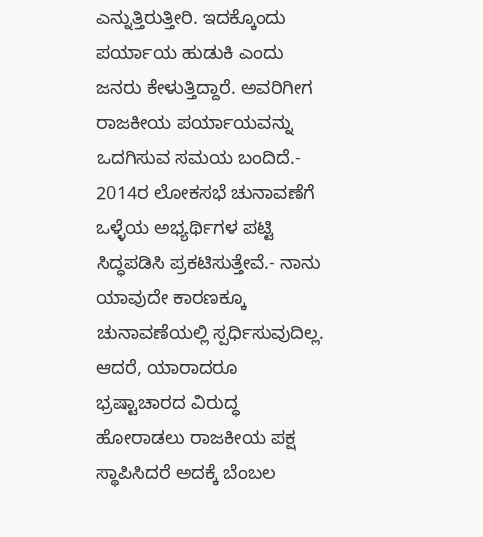ಎನ್ನುತ್ತಿರುತ್ತೀರಿ. ಇದಕ್ಕೊಂದು ಪರ್ಯಾಯ ಹುಡುಕಿ ಎಂದು ಜನರು ಕೇಳುತ್ತಿದ್ದಾರೆ. ಅವರಿಗೀಗ ರಾಜಕೀಯ ಪರ್ಯಾಯವನ್ನು ಒದಗಿಸುವ ಸಮಯ ಬಂದಿದೆ.- 2014ರ ಲೋಕಸಭೆ ಚುನಾವಣೆಗೆ ಒಳ್ಳೆಯ ಅಭ್ಯರ್ಥಿಗಳ ಪಟ್ಟಿ ಸಿದ್ಧಪಡಿಸಿ ಪ್ರಕಟಿಸುತ್ತೇವೆ.- ನಾನು ಯಾವುದೇ ಕಾರಣಕ್ಕೂ ಚುನಾವಣೆಯಲ್ಲಿ ಸ್ಪರ್ಧಿಸುವುದಿಲ್ಲ. ಆದರೆ, ಯಾರಾದರೂ ಭ್ರಷ್ಟಾಚಾರದ ವಿರುದ್ಧ ಹೋರಾಡಲು ರಾಜಕೀಯ ಪಕ್ಷ ಸ್ಥಾಪಿಸಿದರೆ ಅದಕ್ಕೆ ಬೆಂಬಲ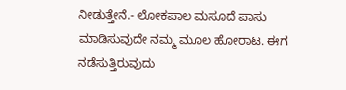ನೀಡುತ್ತೇನೆ.- ಲೋಕಪಾಲ ಮಸೂದೆ ಪಾಸು ಮಾಡಿಸುವುದೇ ನಮ್ಮ ಮೂಲ ಹೋರಾಟ. ಈಗ ನಡೆಸುತ್ತಿರುವುದು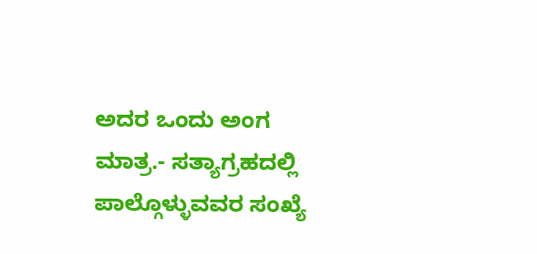ಅದರ ಒಂದು ಅಂಗ ಮಾತ್ರ.- ಸತ್ಯಾಗ್ರಹದಲ್ಲಿ ಪಾಲ್ಗೊಳ್ಳುವವರ ಸಂಖ್ಯೆ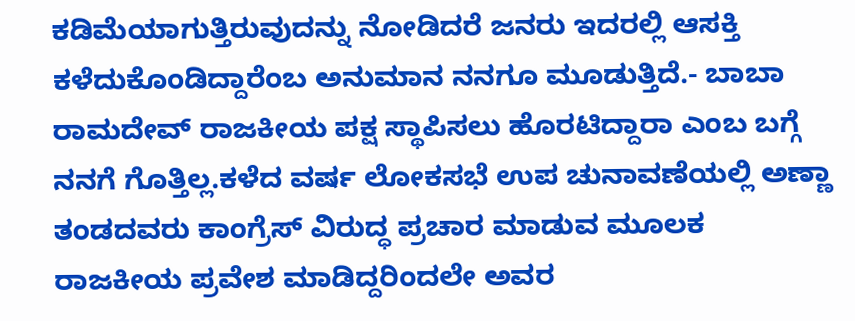ಕಡಿಮೆಯಾಗುತ್ತಿರುವುದನ್ನು ನೋಡಿದರೆ ಜನರು ಇದರಲ್ಲಿ ಆಸಕ್ತಿ ಕಳೆದುಕೊಂಡಿದ್ದಾರೆಂಬ ಅನುಮಾನ ನನಗೂ ಮೂಡುತ್ತಿದೆ.- ಬಾಬಾ ರಾಮದೇವ್ ರಾಜಕೀಯ ಪಕ್ಷ ಸ್ಥಾಪಿಸಲು ಹೊರಟಿದ್ದಾರಾ ಎಂಬ ಬಗ್ಗೆ ನನಗೆ ಗೊತ್ತಿಲ್ಲ.ಕಳೆದ ವರ್ಷ ಲೋಕಸಭೆ ಉಪ ಚುನಾವಣೆಯಲ್ಲಿ ಅಣ್ಣಾ ತಂಡದವರು ಕಾಂಗ್ರೆಸ್ ವಿರುದ್ಧ ಪ್ರಚಾರ ಮಾಡುವ ಮೂಲಕ ರಾಜಕೀಯ ಪ್ರವೇಶ ಮಾಡಿದ್ದರಿಂದಲೇ ಅವರ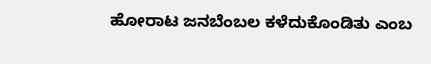ಹೋರಾಟ ಜನಬೆಂಬಲ ಕಳೆದುಕೊಂಡಿತು ಎಂಬ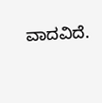ವಾದವಿದೆ.